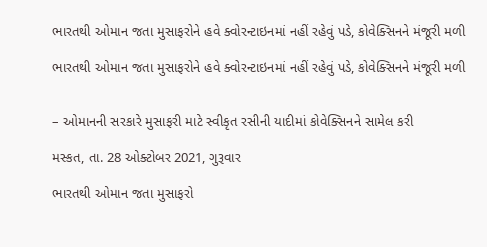ભારતથી ઓમાન જતા મુસાફરોને હવે ક્વોરન્ટાઇનમાં નહીં રહેવું પડે, કોવેક્સિનને મંજૂરી મળી

ભારતથી ઓમાન જતા મુસાફરોને હવે ક્વોરન્ટાઇનમાં નહીં રહેવું પડે, કોવેક્સિનને મંજૂરી મળી


– ઓમાનની સરકારે મુસાફરી માટે સ્વીકૃત રસીની યાદીમાં કોવેક્સિનને સામેલ કરી

મસ્કત, તા. 28 ઓક્ટોબર 2021, ગુરૂવાર

ભારતથી ઓમાન જતા મુસાફરો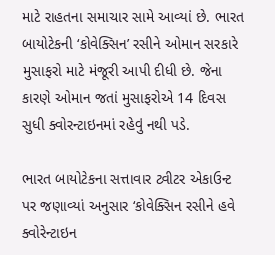માટે રાહતના સમાચાર સામે આવ્યાં છે. ભારત બાયોટેકની ‘કોવેક્સિન’ રસીને ઓમાન સરકારે મુસાફરો માટે મંજૂરી આપી દીધી છે. જેના કારણે ઓમાન જતાં મુસાફરોએ 14 દિવસ સુધી ક્વોરન્ટાઇનમાં રહેવું નથી પડે.

ભારત બાયોટેકના સત્તાવાર ટ્વીટર એકાઉન્ટ પર જણાવ્યાં અનુસાર ‘કોવેક્સિન રસીને હવે ક્વોરેન્ટાઇન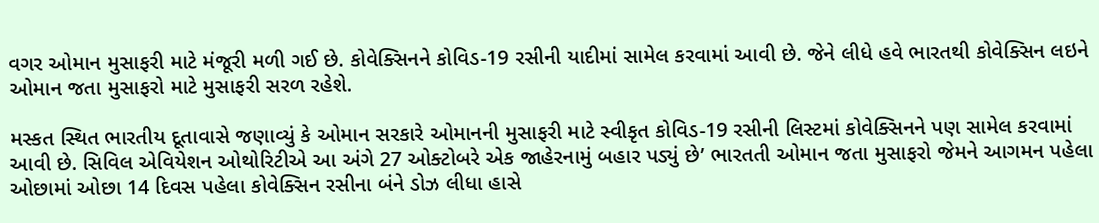વગર ઓમાન મુસાફરી માટે મંજૂરી મળી ગઈ છે. કોવેક્સિનને કોવિડ-19 રસીની યાદીમાં સામેલ કરવામાં આવી છે. જેને લીધે હવે ભારતથી કોવેક્સિન લઇને ઓમાન જતા મુસાફરો માટે મુસાફરી સરળ રહેશે.

મસ્કત સ્થિત ભારતીય દૂતાવાસે જણાવ્યું કે ઓમાન સરકારે ઓમાનની મુસાફરી માટે સ્વીકૃત કોવિડ-19 રસીની લિસ્ટમાં કોવેક્સિનને પણ સામેલ કરવામાં આવી છે. સિવિલ એવિયેશન ઓથોરિટીએ આ અંગે 27 ઓક્ટોબરે એક જાહેરનામું બહાર પડ્યું છે’ ભારતતી ઓમાન જતા મુસાફરો જેમને આગમન પહેલા ઓછામાં ઓછા 14 દિવસ પહેલા કોવેક્સિન રસીના બંને ડોઝ લીધા હાસે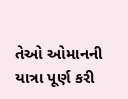તેઓ ઓમાનની યાત્રા પૂર્ણ કરી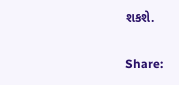શકશે.

Share: